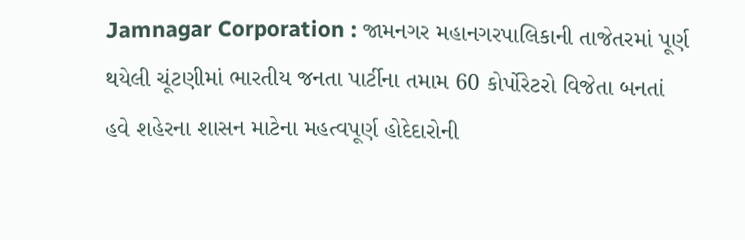Jamnagar Corporation : જામનગર મહાનગરપાલિકાની તાજેતરમાં પૂર્ણ થયેલી ચૂંટણીમાં ભારતીય જનતા પાર્ટીના તમામ 60 કોર્પોરેટરો વિજેતા બનતાં હવે શહેરના શાસન માટેના મહત્વપૂર્ણ હોદેદારોની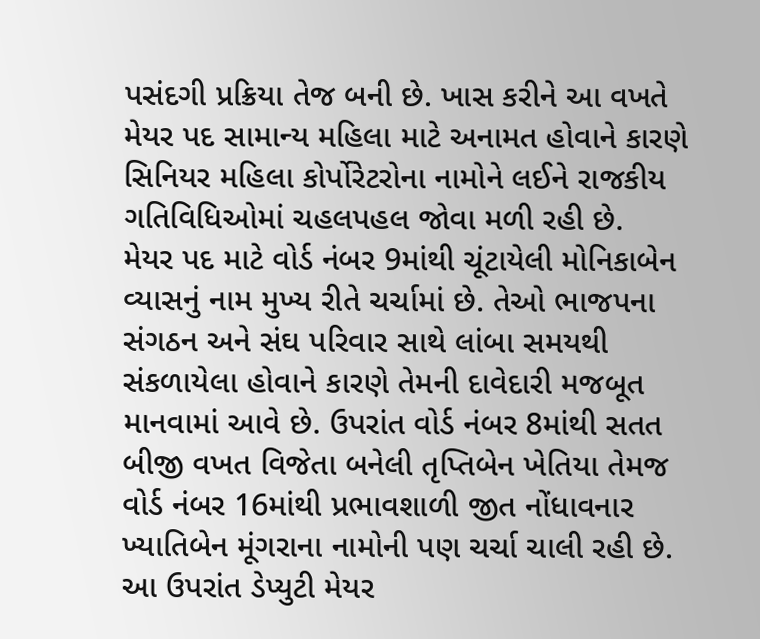પસંદગી પ્રક્રિયા તેજ બની છે. ખાસ કરીને આ વખતે મેયર પદ સામાન્ય મહિલા માટે અનામત હોવાને કારણે સિનિયર મહિલા કોર્પોરેટરોના નામોને લઈને રાજકીય ગતિવિધિઓમાં ચહલપહલ જોવા મળી રહી છે.
મેયર પદ માટે વોર્ડ નંબર 9માંથી ચૂંટાયેલી મોનિકાબેન વ્યાસનું નામ મુખ્ય રીતે ચર્ચામાં છે. તેઓ ભાજપના સંગઠન અને સંઘ પરિવાર સાથે લાંબા સમયથી સંકળાયેલા હોવાને કારણે તેમની દાવેદારી મજબૂત માનવામાં આવે છે. ઉપરાંત વોર્ડ નંબર 8માંથી સતત બીજી વખત વિજેતા બનેલી તૃપ્તિબેન ખેતિયા તેમજ વોર્ડ નંબર 16માંથી પ્રભાવશાળી જીત નોંધાવનાર ખ્યાતિબેન મૂંગરાના નામોની પણ ચર્ચા ચાલી રહી છે.
આ ઉપરાંત ડેપ્યુટી મેયર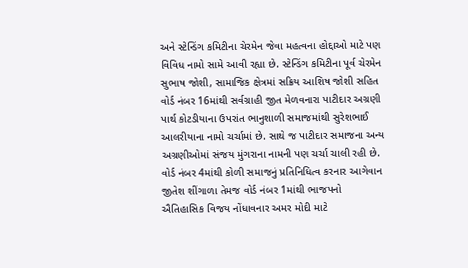અને સ્ટેન્ડિંગ કમિટીના ચેરમેન જેવા મહત્વના હોદ્દાઓ માટે પણ વિવિધ નામો સામે આવી રહ્યા છે. સ્ટેન્ડિંગ કમિટીના પૂર્વ ચેરમેન સુભાષ જોશી, સામાજિક ક્ષેત્રમાં સક્રિય આશિષ જોશી સહિત વોર્ડ નંબર 16માંથી સર્વગ્રાહી જીત મેળવનારા પાટીદાર અગ્રણી પાર્થ કોટડીયાના ઉપરાંત ભાનુશાળી સમાજમાંથી સુરેશભાઈ આલરીયાના નામો ચર્ચામાં છે. સાથે જ પાટીદાર સમાજના અન્ય અગ્રણીઓમાં સંજય મુંગરાના નામની પણ ચર્ચા ચાલી રહી છે.
વોર્ડ નંબર 4માંથી કોળી સમાજનું પ્રતિનિધિત્વ કરનાર આગેવાન જીતેશ શીંગાળા તેમજ વોર્ડ નંબર 1માંથી ભાજપનો ઐતિહાસિક વિજય નોંધાવનાર અમર મોદી માટે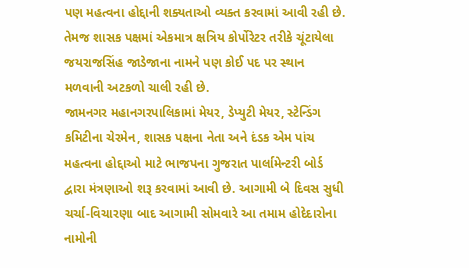પણ મહત્વના હોદ્દાની શક્યતાઓ વ્યક્ત કરવામાં આવી રહી છે. તેમજ શાસક પક્ષમાં એકમાત્ર ક્ષત્રિય કોર્પોરેટર તરીકે ચૂંટાયેલા જયરાજસિંહ જાડેજાના નામને પણ કોઈ પદ પર સ્થાન મળવાની અટકળો ચાલી રહી છે.
જામનગર મહાનગરપાલિકામાં મેયર, ડેપ્યુટી મેયર, સ્ટેન્ડિંગ કમિટીના ચેરમેન, શાસક પક્ષના નેતા અને દંડક એમ પાંચ મહત્વના હોદ્દાઓ માટે ભાજપના ગુજરાત પાર્લામેન્ટરી બોર્ડ દ્વારા મંત્રણાઓ શરૂ કરવામાં આવી છે. આગામી બે દિવસ સુધી ચર્ચા-વિચારણા બાદ આગામી સોમવારે આ તમામ હોદેદારોના નામોની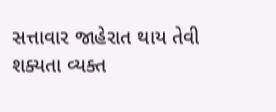સત્તાવાર જાહેરાત થાય તેવી શક્યતા વ્યક્ત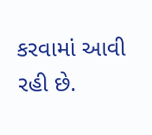કરવામાં આવી રહી છે.